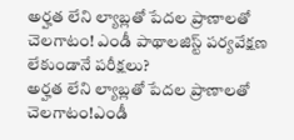అర్హత లేని ల్యాబ్లతో పేదల ప్రాణాలతో చెలగాటం! ఎండీ పాథాలజిస్ట్ పర్యవేక్షణ లేకుండానే పరీక్షలు?
అర్హత లేని ల్యాబ్లతో పేదల ప్రాణాలతో చెలగాటం!ఎండీ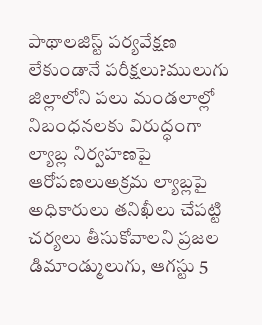పాథాలజిస్ట్ పర్యవేక్షణ లేకుండానే పరీక్షలు?ములుగు జిల్లాలోని పలు మండలాల్లో నిబంధనలకు విరుద్ధంగా ల్యాబ్ల నిర్వహణపై ఆరోపణలుఅక్రమ ల్యాబ్లపై అధికారులు తనిఖీలు చేపట్టి చర్యలు తీసుకోవాలని ప్రజల డిమాండ్ములుగు, ఆగస్టు 5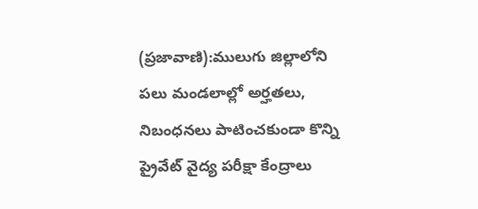(ప్రజావాణి):ములుగు జిల్లాలోని పలు మండలాల్లో అర్హతలు, నిబంధనలు పాటించకుండా కొన్ని ప్రైవేట్ వైద్య పరీక్షా కేంద్రాలు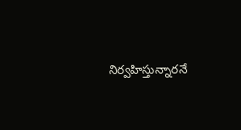నిర్వహిస్తున్నారనే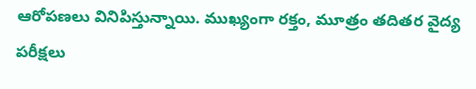ఆరోపణలు వినిపిస్తున్నాయి. ముఖ్యంగా రక్తం, మూత్రం తదితర వైద్య పరీక్షలు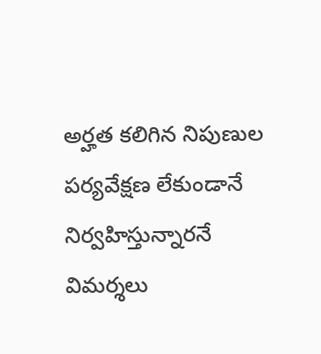అర్హత కలిగిన నిపుణుల పర్యవేక్షణ లేకుండానే నిర్వహిస్తున్నారనే విమర్శలు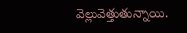వెల్లువెత్తుతున్నాయి.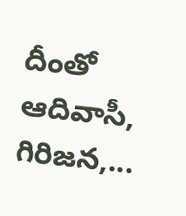దీంతో ఆదివాసీ, గిరిజన,...